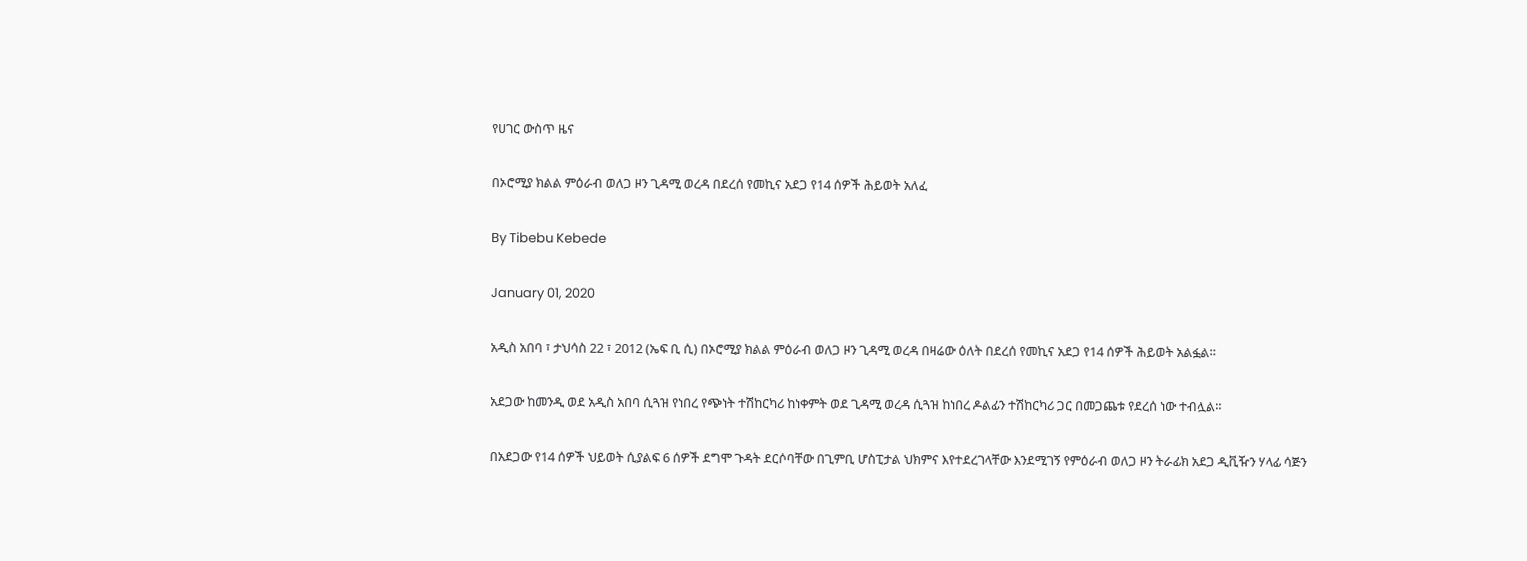የሀገር ውስጥ ዜና

በኦሮሚያ ክልል ምዕራብ ወለጋ ዞን ጊዳሚ ወረዳ በደረሰ የመኪና አደጋ የ14 ሰዎች ሕይወት አለፈ

By Tibebu Kebede

January 01, 2020

አዲስ አበባ ፣ ታህሳስ 22 ፣ 2012 (ኤፍ ቢ ሲ) በኦሮሚያ ክልል ምዕራብ ወለጋ ዞን ጊዳሚ ወረዳ በዛሬው ዕለት በደረሰ የመኪና አደጋ የ14 ሰዎች ሕይወት አልፏል።

አደጋው ከመንዲ ወደ አዲስ አበባ ሲጓዝ የነበረ የጭነት ተሽከርካሪ ከነቀምት ወደ ጊዳሚ ወረዳ ሲጓዝ ከነበረ ዶልፊን ተሽከርካሪ ጋር በመጋጨቱ የደረሰ ነው ተብሏል።

በአደጋው የ14 ሰዎች ህይወት ሲያልፍ 6 ሰዎች ደግሞ ጉዳት ደርሶባቸው በጊምቢ ሆስፒታል ህክምና እየተደረገላቸው እንደሚገኝ የምዕራብ ወለጋ ዞን ትራፊክ አደጋ ዲቪዥን ሃላፊ ሳጅን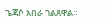ጌጃሶ አበራ ገልጸዋል።